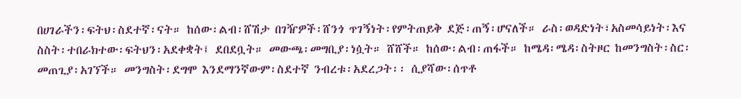በሀገራችን፡ፍትህ፡ስደተኛ፡ናት። ከሰው፡ልብ፡ሸሽታ በገዥዎች፡ሸንጎ ጥገኝነት፡የምትጠይቅ ደጅ፡ጠኝ፡ሆናለች። ራስ፡ወዳድነት፣አስመሳይነት፡እና ስስት፡ተበራክተው፡ፍትህን፡አደቀቋት፤ ደበደቧት። መውጫ፡መግቢያ፡ነሷት። ሸሸች። ከሰው፡ልብ፡ጠፋች። ከሜዳ፡ሜዳ፡ስትዞር ከመንግስት፡ስር፡መጠጊያ፡አገኘች። መንግስት፡ደግሞ እንደማንኛውም፡ስደተኛ ንብረቱ፡አደረጋት፡፡ ሲያሻው፡ሰጥቶ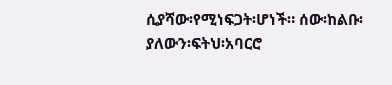ሲያሻው፡የሚነፍጋት፡ሆነች። ሰው፡ከልቡ፡ያለውን፡ፍትህ፡አባርሮ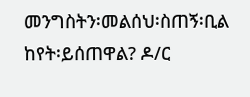መንግስትን፡መልሰህ፡ስጠኝ፡ቢል ከየት፡ይሰጠዋል? ዶ/ር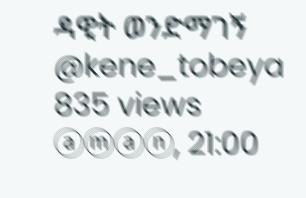ዳዊት ወንድማገኝ @kene_tobeya 835 views ⓐⓜⓐⓝ, 21:00